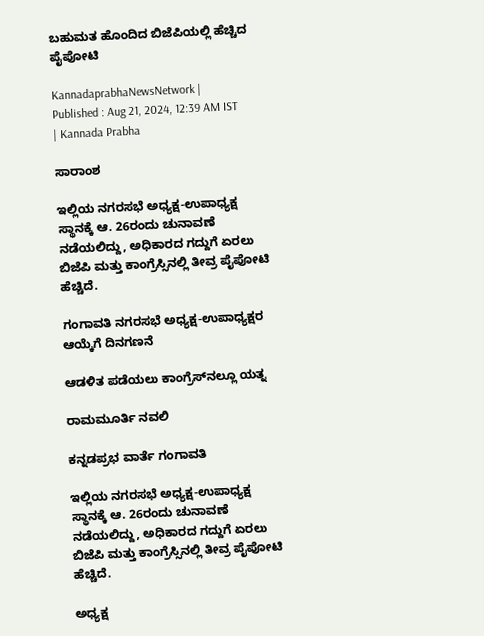ಬಹುಮತ ಹೊಂದಿದ ಬಿಜೆಪಿಯಲ್ಲಿ ಹೆಚ್ಚಿದ ಪೈಪೋಟಿ

KannadaprabhaNewsNetwork |
Published : Aug 21, 2024, 12:39 AM IST
| Kannada Prabha

ಸಾರಾಂಶ

ಇಲ್ಲಿಯ ನಗರಸಭೆ ಅಧ್ಯಕ್ಷ-ಉಪಾಧ್ಯಕ್ಷ ಸ್ಥಾನಕ್ಕೆ ಆ. 26ರಂದು ಚುನಾವಣೆ ನಡೆಯಲಿದ್ದು, ಅಧಿಕಾರದ ಗದ್ದುಗೆ ಏರಲು ಬಿಜೆಪಿ ಮತ್ತು ಕಾಂಗ್ರೆಸ್ಸಿನಲ್ಲಿ ತೀವ್ರ ಪೈಪೋಟಿ ಹೆಚ್ಚಿದೆ.

ಗಂಗಾವತಿ ನಗರಸಭೆ ಅಧ್ಯಕ್ಷ-ಉಪಾಧ್ಯಕ್ಷರ ಆಯ್ಕೆಗೆ ದಿನಗಣನೆ

ಆಡಳಿತ ಪಡೆಯಲು ಕಾಂಗ್ರೆಸ್‌ನಲ್ಲೂ ಯತ್ನ

ರಾಮಮೂರ್ತಿ ನವಲಿ

ಕನ್ನಡಪ್ರಭ ವಾರ್ತೆ ಗಂಗಾವತಿ

ಇಲ್ಲಿಯ ನಗರಸಭೆ ಅಧ್ಯಕ್ಷ-ಉಪಾಧ್ಯಕ್ಷ ಸ್ಥಾನಕ್ಕೆ ಆ. 26ರಂದು ಚುನಾವಣೆ ನಡೆಯಲಿದ್ದು, ಅಧಿಕಾರದ ಗದ್ದುಗೆ ಏರಲು ಬಿಜೆಪಿ ಮತ್ತು ಕಾಂಗ್ರೆಸ್ಸಿನಲ್ಲಿ ತೀವ್ರ ಪೈಪೋಟಿ ಹೆಚ್ಚಿದೆ.

ಅಧ್ಯಕ್ಷ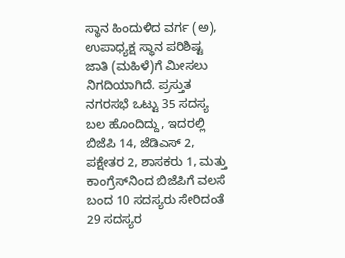ಸ್ಥಾನ ಹಿಂದುಳಿದ ವರ್ಗ (ಅ), ಉಪಾಧ್ಯಕ್ಷ ಸ್ಥಾನ ಪರಿಶಿಷ್ಟ ಜಾತಿ (ಮಹಿಳೆ)ಗೆ ಮೀಸಲು ನಿಗದಿಯಾಗಿದೆ. ಪ್ರಸ್ತುತ ನಗರಸಭೆ ಒಟ್ಟು 35 ಸದಸ್ಯ ಬಲ ಹೊಂದಿದ್ದು, ಇದರಲ್ಲಿ ಬಿಜೆಪಿ 14, ಜೆಡಿಎಸ್ 2, ಪಕ್ಷೇತರ 2, ಶಾಸಕರು 1, ಮತ್ತು ಕಾಂಗ್ರೆಸ್‌ನಿಂದ ಬಿಜೆಪಿಗೆ ವಲಸೆ ಬಂದ 10 ಸದಸ್ಯರು ಸೇರಿದಂತೆ 29 ಸದಸ್ಯರ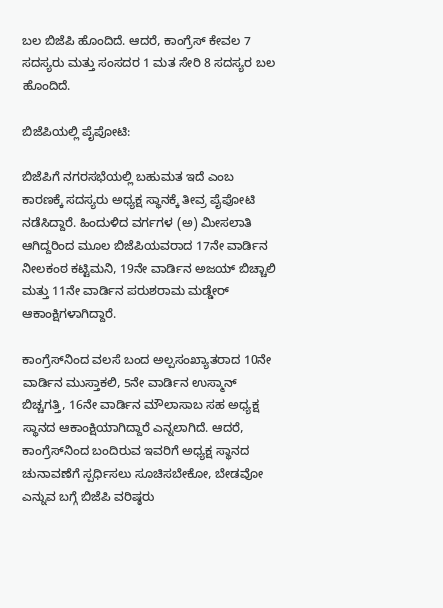ಬಲ ಬಿಜೆಪಿ ಹೊಂದಿದೆ. ಆದರೆ, ಕಾಂಗ್ರೆಸ್ ಕೇವಲ 7 ಸದಸ್ಯರು ಮತ್ತು ಸಂಸದರ 1 ಮತ ಸೇರಿ 8 ಸದಸ್ಯರ ಬಲ ಹೊಂದಿದೆ.

ಬಿಜೆಪಿಯಲ್ಲಿ ಪೈಪೋಟಿ:

ಬಿಜೆಪಿಗೆ ನಗರಸಭೆಯಲ್ಲಿ ಬಹುಮತ ಇದೆ ಎಂಬ ಕಾರಣಕ್ಕೆ ಸದಸ್ಯರು ಅಧ್ಯಕ್ಷ ಸ್ಥಾನಕ್ಕೆ ತೀವ್ರ ಪೈಪೋಟಿ ನಡೆಸಿದ್ದಾರೆ. ಹಿಂದುಳಿದ ವರ್ಗಗಳ (ಅ) ಮೀಸಲಾತಿ ಆಗಿದ್ದರಿಂದ ಮೂಲ ಬಿಜೆಪಿಯವರಾದ 17ನೇ ವಾರ್ಡಿನ ನೀಲಕಂಠ ಕಟ್ಟಿಮನಿ, 19ನೇ ವಾರ್ಡಿನ ಅಜಯ್ ಬಿಚ್ಚಾಲಿ ಮತ್ತು 11ನೇ ವಾರ್ಡಿನ ಪರುಶರಾಮ ಮಡ್ಡೇರ್ ಆಕಾಂಕ್ಷಿಗಳಾಗಿದ್ದಾರೆ.

ಕಾಂಗ್ರೆಸ್‌ನಿಂದ ವಲಸೆ ಬಂದ ಅಲ್ಪಸಂಖ್ಯಾತರಾದ 10ನೇ ವಾರ್ಡಿನ ಮುಸ್ತಾಕಲಿ, 5ನೇ ವಾರ್ಡಿನ ಉಸ್ಮಾನ್ ಬಿಚ್ಚಗತ್ತಿ, 16ನೇ ವಾರ್ಡಿನ ಮೌಲಾಸಾಬ ಸಹ ಅಧ್ಯಕ್ಷ ಸ್ಥಾನದ ಆಕಾಂಕ್ಷಿಯಾಗಿದ್ದಾರೆ ಎನ್ನಲಾಗಿದೆ. ಆದರೆ, ಕಾಂಗ್ರೆಸ್‌ನಿಂದ ಬಂದಿರುವ ಇವರಿಗೆ ಅಧ್ಯಕ್ಷ ಸ್ಥಾನದ ಚುನಾವಣೆಗೆ ಸ್ಪರ್ಧಿಸಲು ಸೂಚಿಸಬೇಕೋ, ಬೇಡವೋ ಎನ್ನುವ ಬಗ್ಗೆ ಬಿಜೆಪಿ ವರಿಷ್ಠರು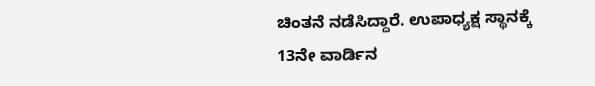ಚಿಂತನೆ ನಡೆಸಿದ್ದಾರೆ. ಉಪಾಧ್ಯಕ್ಷ ಸ್ಥಾನಕ್ಕೆ 13ನೇ ವಾರ್ಡಿನ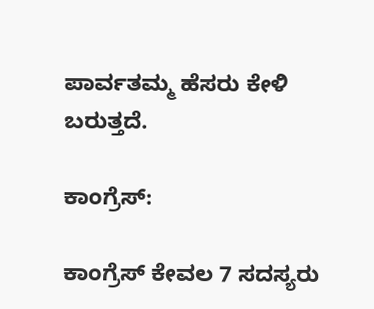ಪಾರ್ವತಮ್ಮ ಹೆಸರು ಕೇಳಿ ಬರುತ್ತದೆ.

ಕಾಂಗ್ರೆಸ್:

ಕಾಂಗ್ರೆಸ್ ಕೇವಲ 7 ಸದಸ್ಯರು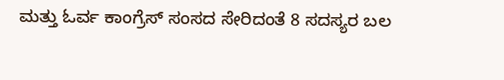ಮತ್ತು ಓರ್ವ ಕಾಂಗ್ರೆಸ್ ಸಂಸದ ಸೇರಿದಂತೆ 8 ಸದಸ್ಯರ ಬಲ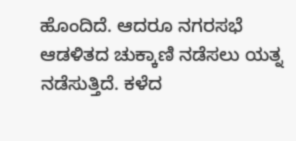ಹೊಂದಿದೆ. ಆದರೂ ನಗರಸಭೆ ಆಡಳಿತದ ಚುಕ್ಕಾಣಿ ನಡೆಸಲು ಯತ್ನ ನಡೆಸುತ್ತಿದೆ. ಕಳೆದ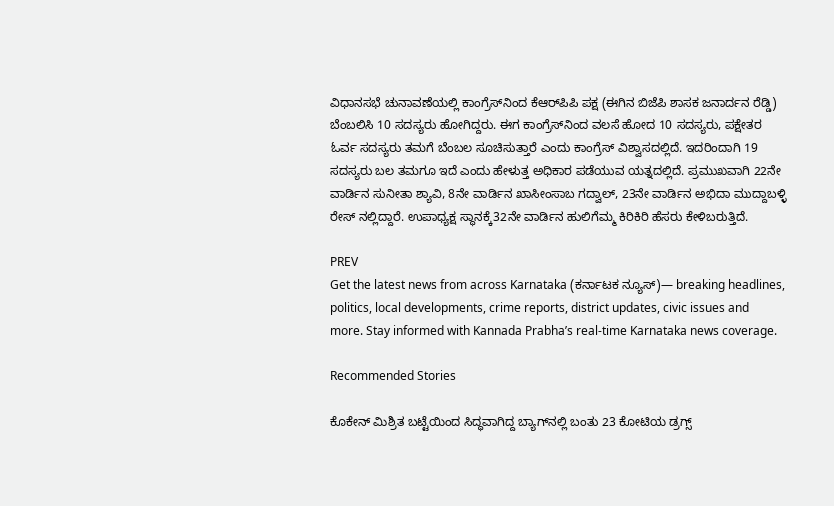ವಿಧಾನಸಭೆ ಚುನಾವಣೆಯಲ್ಲಿ ಕಾಂಗ್ರೆಸ್‌ನಿಂದ ಕೆಆರ್‌ಪಿಪಿ ಪಕ್ಷ (ಈಗಿನ ಬಿಜೆಪಿ ಶಾಸಕ ಜನಾರ್ದನ ರೆಡ್ಡಿ) ಬೆಂಬಲಿಸಿ 10 ಸದಸ್ಯರು ಹೋಗಿದ್ದರು. ಈಗ ಕಾಂಗ್ರೆಸ್‌ನಿಂದ ವಲಸೆ ಹೋದ 10 ಸದಸ್ಯರು, ಪಕ್ಷೇತರ ಓರ್ವ ಸದಸ್ಯರು ತಮಗೆ ಬೆಂಬಲ ಸೂಚಿಸುತ್ತಾರೆ ಎಂದು ಕಾಂಗ್ರೆಸ್ ವಿಶ್ವಾಸದಲ್ಲಿದೆ. ಇದರಿಂದಾಗಿ 19 ಸದಸ್ಯರು ಬಲ ತಮಗೂ ಇದೆ ಎಂದು ಹೇಳುತ್ತ ಅಧಿಕಾರ ಪಡೆಯುವ ಯತ್ನದಲ್ಲಿದೆ. ಪ್ರಮುಖವಾಗಿ 22ನೇ ವಾರ್ಡಿನ ಸುನೀತಾ ಶ್ಯಾವಿ, 8ನೇ ವಾರ್ಡಿನ ಖಾಸೀಂಸಾಬ ಗದ್ವಾಲ್, 23ನೇ ವಾರ್ಡಿನ ಅಭಿದಾ ಮುದ್ದಾಬಳ್ಳಿ ರೇಸ್ ನಲ್ಲಿದ್ದಾರೆ. ಉಪಾಧ್ಯಕ್ಷ ಸ್ಥಾನಕ್ಕೆ32ನೇ ವಾರ್ಡಿನ ಹುಲಿಗೆಮ್ಮ ಕಿರಿಕಿರಿ ಹೆಸರು ಕೇಳಿಬರುತ್ತಿದೆ.

PREV
Get the latest news from across Karnataka (ಕರ್ನಾಟಕ ನ್ಯೂಸ್)— breaking headlines, politics, local developments, crime reports, district updates, civic issues and more. Stay informed with Kannada Prabha’s real‑time Karnataka news coverage.

Recommended Stories

ಕೊಕೇನ್‌ ಮಿಶ್ರಿತ ಬಟ್ಟೆಯಿಂದ ಸಿದ್ಧವಾಗಿದ್ದ ಬ್ಯಾಗ್‌ನಲ್ಲಿ ಬಂತು 23 ಕೋಟಿಯ ಡ್ರಗ್ಸ್‌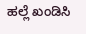ಹಲ್ಲೆ ಖಂಡಿಸಿ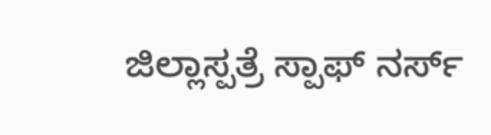ಜಿಲ್ಲಾಸ್ಪತ್ರೆ ಸ್ಪಾಫ್ ನರ್ಸ್‌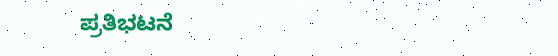ಪ್ರತಿಭಟನೆ